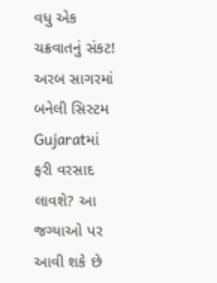વધુ એક ચક્રવાતનું સંકટ! અરબ સાગરમાં બનેલી સિસ્ટમ Gujaratમાં ફરી વરસાદ લાવશે? આ જગ્યાઓ પર આવી શકે છે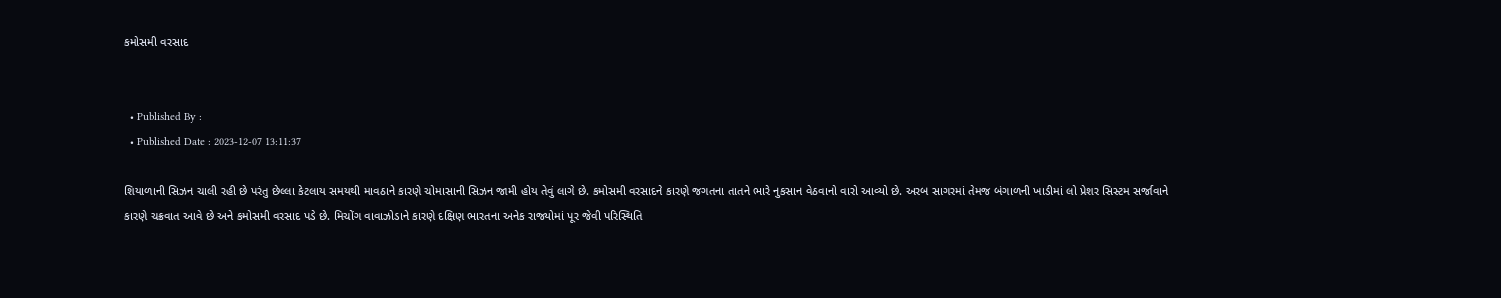કમોસમી વરસાદ


  • Published By :
  • Published Date : 2023-12-07 13:11:37

શિયાળાની સિઝન ચાલી રહી છે પરંતુ છેલ્લા કેટલાય સમયથી માવઠાને કારણે ચોમાસાની સિઝન જામી હોય તેવું લાગે છે. કમોસમી વરસાદને કારણે જગતના તાતને ભારે નુકસાન વેઠવાનો વારો આવ્યો છે. અરબ સાગરમાં તેમજ બંગાળની ખાડીમાં લો પ્રેશર સિસ્ટમ સર્જાવાને કારણે ચક્રવાત આવે છે અને કમોસમી વરસાદ પડે છે. મિચોંગ વાવાઝોડાને કારણે દક્ષિણ ભારતના અનેક રાજ્યોમાં પૂર જેવી પરિસ્થિતિ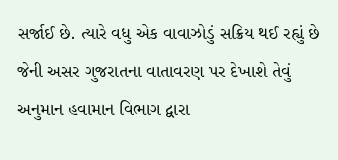સર્જાઈ છે. ત્યારે વધુ એક વાવાઝોડું સક્રિય થઈ રહ્યું છે જેની અસર ગુજરાતના વાતાવરણ પર દેખાશે તેવું અનુમાન હવામાન વિભાગ દ્વારા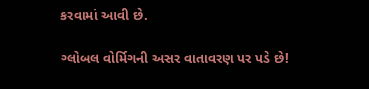કરવામાં આવી છે.

ગ્લોબલ વોર્મિગની અસર વાતાવરણ પર પડે છે!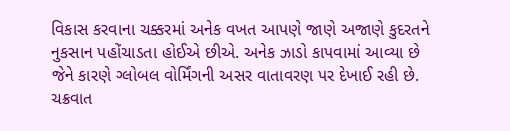વિકાસ કરવાના ચક્કરમાં અનેક વખત આપણે જાણે અજાણે કુદરતને નુકસાન પહોંચાડતા હોઈએ છીએ. અનેક ઝાડો કાપવામાં આવ્યા છે જેને કારણે ગ્લોબલ વોર્મિંગની અસર વાતાવરણ પર દેખાઈ રહી છે. ચક્રવાત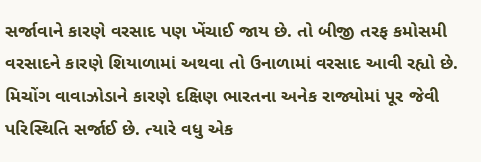સર્જાવાને કારણે વરસાદ પણ ખેંચાઈ જાય છે. તો બીજી તરફ કમોસમી વરસાદને કારણે શિયાળામાં અથવા તો ઉનાળામાં વરસાદ આવી રહ્યો છે. મિચોંગ વાવાઝોડાને કારણે દક્ષિણ ભારતના અનેક રાજ્યોમાં પૂર જેવી પરિસ્થિતિ સર્જાઈ છે. ત્યારે વધુ એક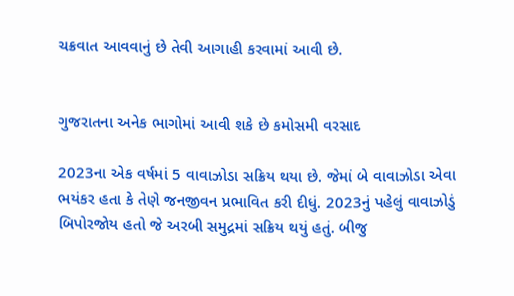ચક્રવાત આવવાનું છે તેવી આગાહી કરવામાં આવી છે.


ગુજરાતના અનેક ભાગોમાં આવી શકે છે કમોસમી વરસાદ

2023ના એક વર્ષમાં 5 વાવાઝોડા સક્રિય થયા છે. જેમાં બે વાવાઝોડા એવા ભયંકર હતા કે તેણે જનજીવન પ્રભાવિત કરી દીધું. 2023નું પહેલું વાવાઝોડું બિપોરજોય હતો જે અરબી સમુદ્રમાં સક્રિય થયું હતું. બીજુ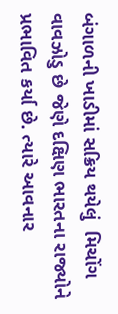બંગાળની ખાડીમાં સક્રિય થયેલું  મિચોંગ વાવઝોડુ છે જેણે દક્ષિણ ભારતના રાજ્યોને પ્રભાવિત કર્યા છે. ત્યારે આવનાર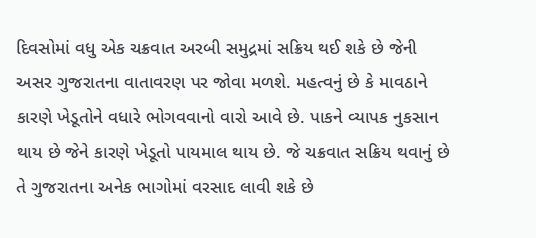દિવસોમાં વધુ એક ચક્રવાત અરબી સમુદ્રમાં સક્રિય થઈ શકે છે જેની અસર ગુજરાતના વાતાવરણ પર જોવા મળશે. મહત્વનું છે કે માવઠાને કારણે ખેડૂતોને વધારે ભોગવવાનો વારો આવે છે. પાકને વ્યાપક નુકસાન થાય છે જેને કારણે ખેડૂતો પાયમાલ થાય છે. જે ચક્રવાત સક્રિય થવાનું છે તે ગુજરાતના અનેક ભાગોમાં વરસાદ લાવી શકે છે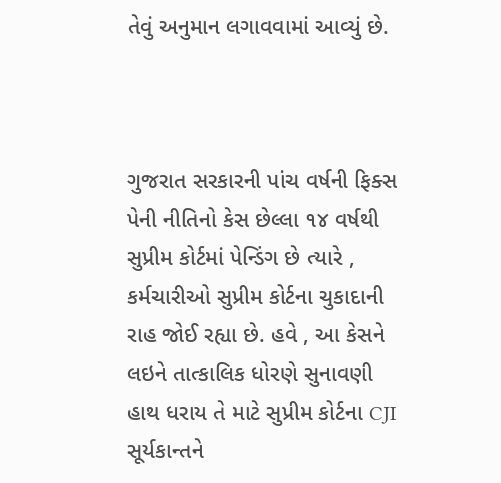તેવું અનુમાન લગાવવામાં આવ્યું છે.



ગુજરાત સરકારની પાંચ વર્ષની ફિક્સ પેની નીતિનો કેસ છેલ્લા ૧૪ વર્ષથી સુપ્રીમ કોર્ટમાં પેન્ડિંગ છે ત્યારે , કર્મચારીઓ સુપ્રીમ કોર્ટના ચુકાદાની રાહ જોઈ રહ્યા છે. હવે , આ કેસને લઇને તાત્કાલિક ધોરણે સુનાવણી હાથ ધરાય તે માટે સુપ્રીમ કોર્ટના CJI સૂર્યકાન્તને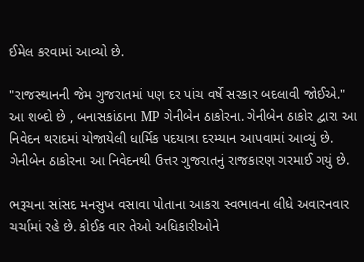ઈમેલ કરવામાં આવ્યો છે.

"રાજસ્થાનની જેમ ગુજરાતમાં પણ દર પાંચ વર્ષે સરકાર બદલાવી જોઈએ." આ શબ્દો છે , બનાસકાંઠાના MP ગેનીબેન ઠાકોરના. ગેનીબેન ઠાકોર દ્વારા આ નિવેદન થરાદમાં યોજાયેલી ધાર્મિક પદયાત્રા દરમ્યાન આપવામાં આવ્યું છે. ગેનીબેન ઠાકોરના આ નિવેદનથી ઉત્તર ગુજરાતનું રાજકારણ ગરમાઈ ગયું છે.

ભરૂચના સાંસદ મનસુખ વસાવા પોતાના આકરા સ્વભાવના લીધે અવારનવાર ચર્ચામાં રહે છે. કોઈક વાર તેઓ અધિકારીઓને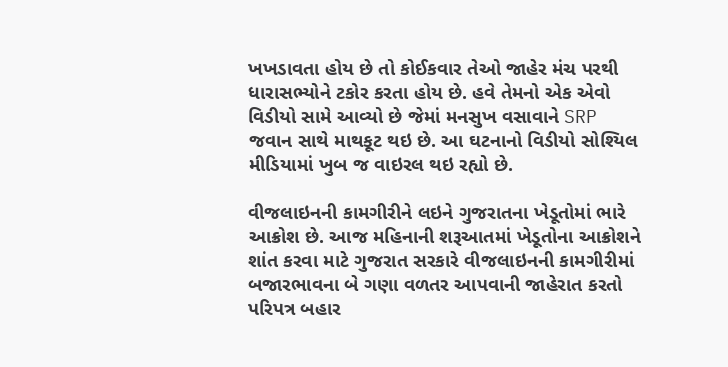ખખડાવતા હોય છે તો કોઈકવાર તેઓ જાહેર મંચ પરથી ધારાસભ્યોને ટકોર કરતા હોય છે. હવે તેમનો એક એવો વિડીયો સામે આવ્યો છે જેમાં મનસુખ વસાવાને SRP જવાન સાથે માથકૂટ થઇ છે. આ ઘટનાનો વિડીયો સોશ્યિલ મીડિયામાં ખુબ જ વાઇરલ થઇ રહ્યો છે.

વીજલાઇનની કામગીરીને લઇને ગુજરાતના ખેડૂતોમાં ભારે આક્રોશ છે. આજ મહિનાની શરૂઆતમાં ખેડૂતોના આક્રોશને શાંત કરવા માટે ગુજરાત સરકારે વીજલાઇનની કામગીરીમાં બજારભાવના બે ગણા વળતર આપવાની જાહેરાત કરતો પરિપત્ર બહાર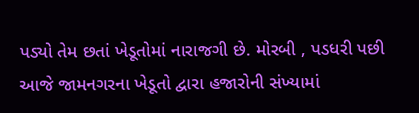પડ્યો તેમ છતાં ખેડૂતોમાં નારાજગી છે. મોરબી , પડધરી પછી આજે જામનગરના ખેડૂતો દ્વારા હજારોની સંખ્યામાં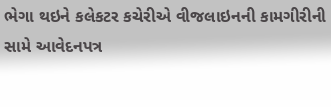ભેગા થઇને કલેકટર કચેરીએ વીજલાઇનની કામગીરીની સામે આવેદનપત્ર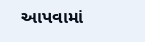આપવામાં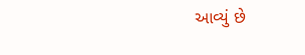આવ્યું છે